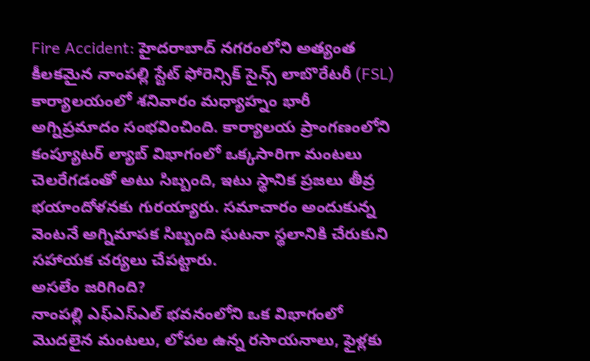Fire Accident: హైదరాబాద్ నగరంలోని అత్యంత కీలకమైన నాంపల్లి స్టేట్ ఫోరెన్సిక్ సైన్స్ లాబొరేటరీ (FSL) కార్యాలయంలో శనివారం మధ్యాహ్నం భారీ అగ్నిప్రమాదం సంభవించింది. కార్యాలయ ప్రాంగణంలోని కంప్యూటర్ ల్యాబ్ విభాగంలో ఒక్కసారిగా మంటలు చెలరేగడంతో అటు సిబ్బంది, ఇటు స్థానిక ప్రజలు తీవ్ర భయాందోళనకు గురయ్యారు. సమాచారం అందుకున్న వెంటనే అగ్నిమాపక సిబ్బంది ఘటనా స్థలానికి చేరుకుని సహాయక చర్యలు చేపట్టారు.
అసలేం జరిగింది?
నాంపల్లి ఎఫ్ఎస్ఎల్ భవనంలోని ఒక విభాగంలో మొదలైన మంటలు, లోపల ఉన్న రసాయనాలు, ఫైళ్లకు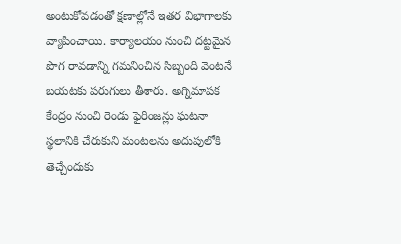అంటుకోవడంతో క్షణాల్లోనే ఇతర విభాగాలకు వ్యాపించాయి. కార్యాలయం నుంచి దట్టమైన పొగ రావడాన్ని గమనించిన సిబ్బంది వెంటనే బయటకు పరుగులు తీశారు. అగ్నిమాపక కేంద్రం నుంచి రెండు ఫైరింజన్లు ఘటనా స్థలానికి చేరుకుని మంటలను అదుపులోకి తెచ్చేందుకు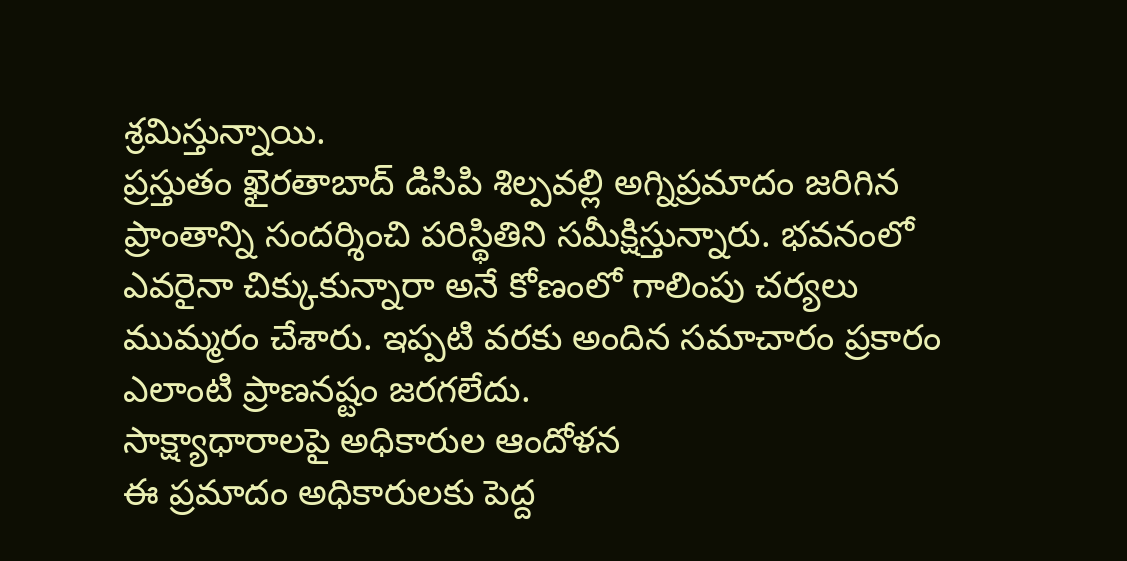శ్రమిస్తున్నాయి.
ప్రస్తుతం ఖైరతాబాద్ డిసిపి శిల్పవల్లి అగ్నిప్రమాదం జరిగిన ప్రాంతాన్ని సందర్శించి పరిస్థితిని సమీక్షిస్తున్నారు. భవనంలో ఎవరైనా చిక్కుకున్నారా అనే కోణంలో గాలింపు చర్యలు ముమ్మరం చేశారు. ఇప్పటి వరకు అందిన సమాచారం ప్రకారం ఎలాంటి ప్రాణనష్టం జరగలేదు.
సాక్ష్యాధారాలపై అధికారుల ఆందోళన
ఈ ప్రమాదం అధికారులకు పెద్ద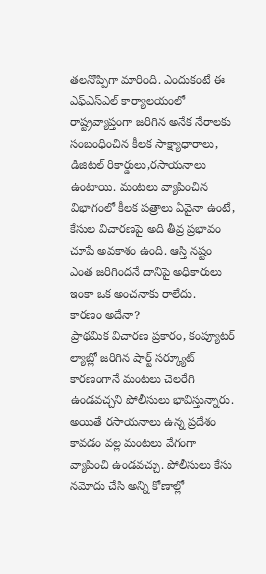తలనొప్పిగా మారింది. ఎందుకంటే ఈ ఎఫ్ఎస్ఎల్ కార్యాలయంలో రాష్ట్రవ్యాప్తంగా జరిగిన అనేక నేరాలకు సంబంధించిన కీలక సాక్ష్యాధారాలు, డిజిటల్ రికార్డులు,రసాయనాలు ఉంటాయి. మంటలు వ్యాపించిన విభాగంలో కీలక పత్రాలు ఏవైనా ఉంటే, కేసుల విచారణపై అది తీవ్ర ప్రభావం చూపే అవకాశం ఉంది. ఆస్తి నష్టం ఎంత జరిగిందనే దానిపై అధికారులు ఇంకా ఒక అంచనాకు రాలేదు.
కారణం అదేనా?
ప్రాథమిక విచారణ ప్రకారం, కంప్యూటర్ ల్యాబ్లో జరిగిన షార్ట్ సర్క్యూట్ కారణంగానే మంటలు చెలరేగి ఉండవచ్చని పోలీసులు భావిస్తున్నారు. అయితే రసాయనాలు ఉన్న ప్రదేశం కావడం వల్ల మంటలు వేగంగా వ్యాపించి ఉండవచ్చు. పోలీసులు కేసు నమోదు చేసి అన్ని కోణాల్లో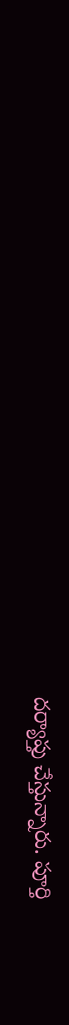దర్యాప్తు చేస్తున్నారు. పూర్తి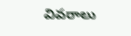వివరాలు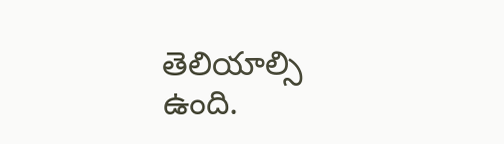తెలియాల్సి ఉంది.